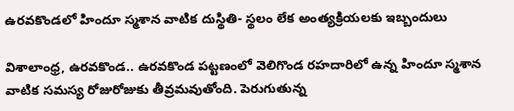ఉరవకొండలో హిందూ స్మశాన వాటిక దుస్థితి- స్థలం లేక అంత్యక్రియలకు ఇబ్బందులు

విశాలాంధ్ర, ఉరవకొండ.. ఉరవకొండ పట్టణంలో వెలిగొండ రహదారిలో ఉన్న హిందూ స్మశాన వాటిక సమస్య రోజురోజుకు తీవ్రమవుతోంది. పెరుగుతున్న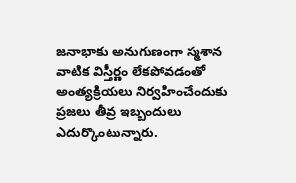జనాభాకు అనుగుణంగా స్మశాన వాటిక విస్తీర్ణం లేకపోవడంతో అంత్యక్రియలు నిర్వహించేందుకు ప్రజలు తీవ్ర ఇబ్బందులు ఎదుర్కొంటున్నారు.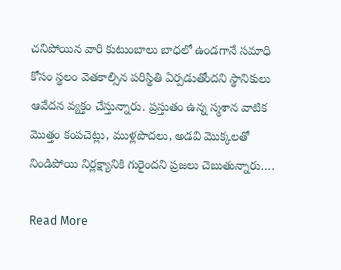చనిపోయిన వారి కుటుంబాలు బాధలో ఉండగానే సమాధి కోసం స్థలం వెతకాల్సిన పరిస్థితి ఏర్పడుతోందని స్థానికులు ఆవేదన వ్యక్తం చేస్తున్నారు. ప్రస్తుతం ఉన్న స్మశాన వాటిక మొత్తం కంపచెట్లు, ముళ్లపొదలు, అడవి మొక్కలతో నిండిపోయి నిర్లక్ష్యానికి గురైందని ప్రజలు చెబుతున్నారు….

Read More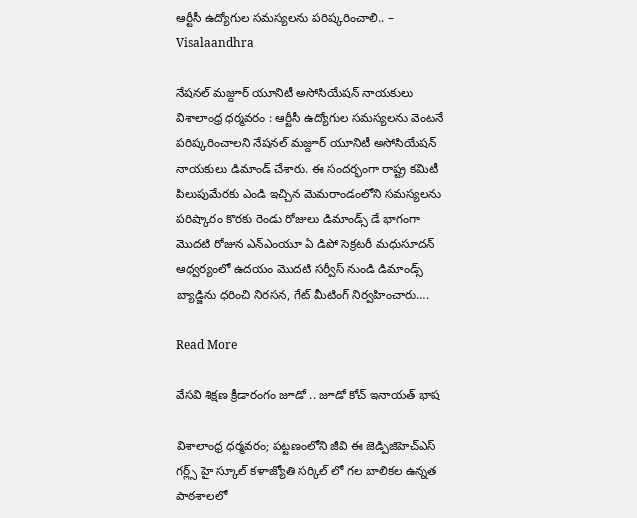ఆర్టీసీ ఉద్యోగుల సమస్యలను పరిష్కరించాలి.. – Visalaandhra

నేషనల్ మజ్దూర్ యూనిటీ అసోసియేషన్ నాయకులు విశాలాంధ్ర ధర్మవరం : ఆర్టీసీ ఉద్యోగుల సమస్యలను వెంటనే పరిష్కరించాలని నేషనల్ మజ్దూర్ యూనిటీ అసోసియేషన్ నాయకులు డిమాండ్ చేశారు. ఈ సందర్భంగా రాష్ట్ర కమిటీ పిలుపుమేరకు ఎండి ఇచ్చిన మెమరాండంలోని సమస్యలను పరిష్కారం కొరకు రెండు రోజులు డిమాండ్స్ డే భాగంగా మొదటి రోజున ఎన్ఎంయూ ఏ డిపో సెక్రటరీ మధుసూదన్ ఆధ్వర్యంలో ఉదయం మొదటి సర్వీస్ నుండి డిమాండ్స్ బ్యాడ్జిను ధరించి నిరసన, గేట్ మీటింగ్ నిర్వహించారు….

Read More

వేసవి శిక్షణ క్రీడారంగం జూడో .. జూడో కోచ్ ఇనాయత్ భాష

విశాలాంధ్ర ధర్మవరం; పట్టణంలోని జీవి ఈ జెడ్పిజిహెచ్ఎస్ గర్ల్స్ హై స్కూల్ కళాజ్యోతి సర్కిల్ లో గల బాలికల ఉన్నత పాఠశాలలో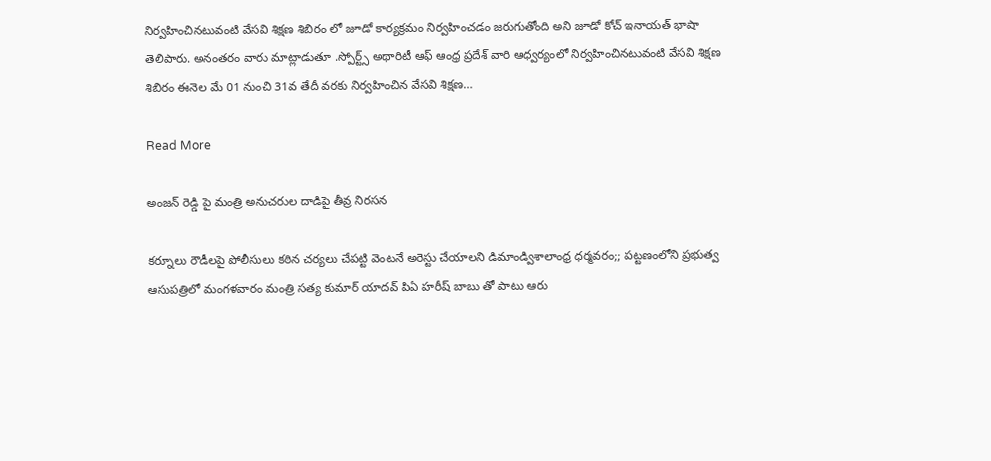నిర్వహించినటువంటి వేసవి శిక్షణ శిబిరం లో జూడో కార్యక్రమం నిర్వహించడం జరుగుతోంది అని జూడో కోచ్ ఇనాయత్ భాషా తెలిపారు. అనంతరం వారు మాట్లాడుతూ .స్పోర్ట్స్ అథారిటీ ఆఫ్ ఆంధ్ర ప్రదేశ్ వారి ఆధ్వర్యంలో నిర్వహించినటువంటి వేసవి శిక్షణ శిబిరం ఈనెల మే 01 నుంచి 31వ తేదీ వరకు నిర్వహించిన వేసవి శిక్షణ…

Read More

అంజన్ రెడ్డి పై మంత్రి అనుచరుల దాడిపై తీవ్ర నిరసన

కర్నూలు రౌడీలపై పోలీసులు కఠిన చర్యలు చేపట్టి వెంటనే అరెస్టు చేయాలని డిమాండ్విశాలాంధ్ర ధర్మవరం;; పట్టణంలోని ప్రభుత్వ ఆసుపత్రిలో మంగళవారం మంత్రి సత్య కుమార్ యాదవ్ పిఏ హరీష్ బాబు తో పాటు ఆరు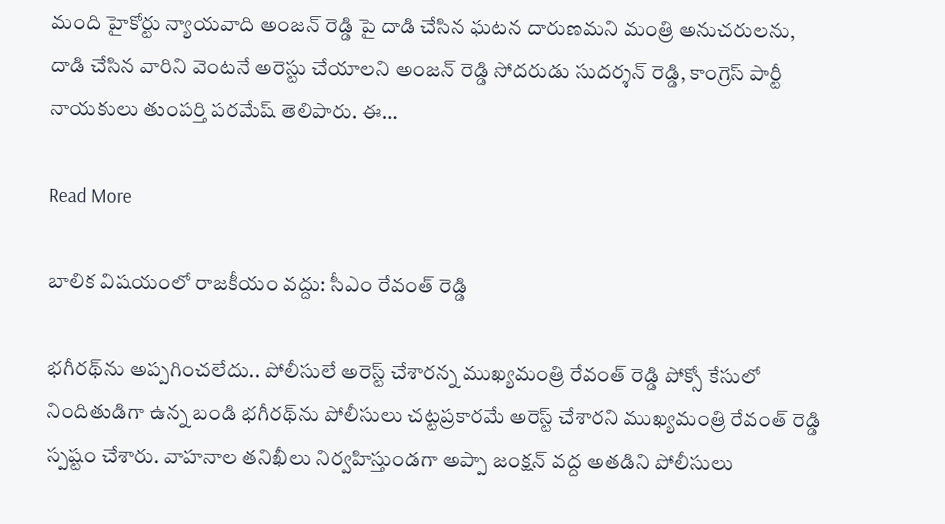మంది హైకోర్టు న్యాయవాది అంజన్ రెడ్డి పై దాడి చేసిన ఘటన దారుణమని మంత్రి అనుచరులను, దాడి చేసిన వారిని వెంటనే అరెస్టు చేయాలని అంజన్ రెడ్డి సోదరుడు సుదర్శన్ రెడ్డి, కాంగ్రెస్ పార్టీ నాయకులు తుంపర్తి పరమేష్ తెలిపారు. ఈ…

Read More

బాలిక విషయంలో రాజకీయం వద్దు: సీఎం రేవంత్ రెడ్డి

భగీరథ్‌ను అప్పగించలేదు.. పోలీసులే అరెస్ట్ చేశారన్న ముఖ్యమంత్రి రేవంత్ రెడ్డి పోక్సో కేసులో నిందితుడిగా ఉన్న బండి భగీరథ్‌ను పోలీసులు చట్టప్రకారమే అరెస్ట్ చేశారని ముఖ్యమంత్రి రేవంత్ రెడ్డి స్పష్టం చేశారు. వాహనాల తనిఖీలు నిర్వహిస్తుండగా అప్పా జంక్షన్ వద్ద అతడిని పోలీసులు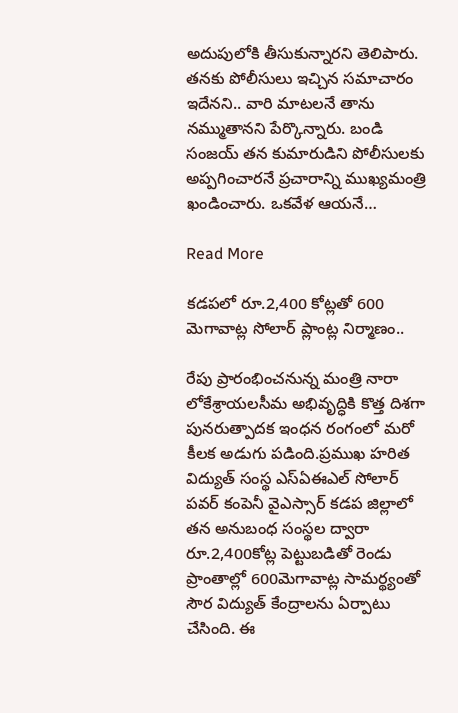అదుపులోకి తీసుకున్నారని తెలిపారు. తనకు పోలీసులు ఇచ్చిన సమాచారం ఇదేనని.. వారి మాటలనే తాను నమ్ముతానని పేర్కొన్నారు. బండి సంజయ్ తన కుమారుడిని పోలీసులకు అప్పగించారనే ప్రచారాన్ని ముఖ్యమంత్రి ఖండించారు. ఒకవేళ ఆయనే…

Read More

కడపలో రూ.2,400 కోట్లతో 600 మెగావాట్ల సోలార్‌ ప్లాంట్ల నిర్మాణం..

రేపు ప్రారంభించనున్న మంత్రి నారా లోకేశ్రాయలసీమ అభివృద్ధికి కొత్త దిశగా పునరుత్పాదక ఇంధన రంగంలో మరో కీలక అడుగు పడింది.ప్రముఖ హరిత విద్యుత్ సంస్థ ఎస్‌ఏఈఎల్ సోలార్ పవర్ కంపెనీ వైఎస్సార్ కడప జిల్లాలో తన అనుబంధ సంస్థల ద్వారా రూ.2,400కోట్ల పెట్టుబడితో రెండు ప్రాంతాల్లో 600మెగావాట్ల సామర్థ్యంతో సౌర విద్యుత్ కేంద్రాలను ఏర్పాటు చేసింది. ఈ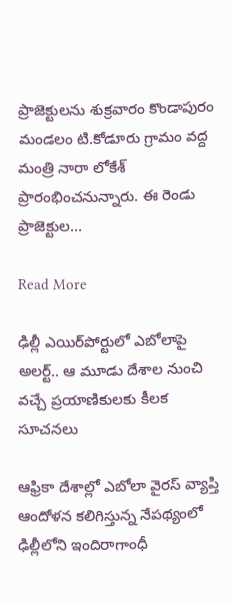ప్రాజెక్టులను శుక్రవారం కొండాపురం మండలం టి.కోడూరు గ్రామం వద్ద మంత్రి నారా లోకేశ్ ప్రారంభించనున్నారు. ఈ రెండు ప్రాజెక్టుల…

Read More

ఢిల్లీ ఎయిర్‌పోర్టులో ఎబోలాపై అలర్ట్.. ఆ మూడు దేశాల నుంచి వచ్చే ప్రయాణికులకు కీలక సూచనలు

ఆఫ్రికా దేశాల్లో ఎబోలా వైరస్ వ్యాప్తి ఆందోళన కలిగిస్తున్న నేపథ్యంలో ఢిల్లీలోని ఇందిరాగాంధీ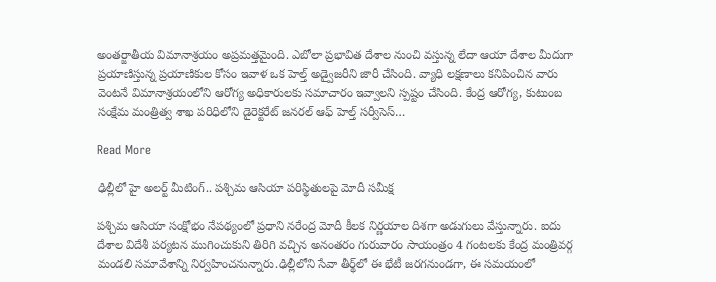అంతర్జాతీయ విమానాశ్రయం అప్రమత్తమైంది. ఎబోలా ప్రభావిత దేశాల నుంచి వస్తున్న లేదా ఆయా దేశాల మీదుగా ప్రయాణిస్తున్న ప్రయాణికుల కోసం ఇవాళ‌ ఒక హెల్త్ అడ్వైజరీని జారీ చేసింది. వ్యాధి లక్షణాలు కనిపించిన వారు వెంటనే విమానాశ్రయంలోని ఆరోగ్య అధికారులకు సమాచారం ఇవ్వాలని స్పష్టం చేసింది. కేంద్ర ఆరోగ్య, కుటుంబ సంక్షేమ మంత్రిత్వ శాఖ పరిధిలోని డైరెక్టరేట్ జనరల్ ఆఫ్ హెల్త్ సర్వీసెస్…

Read More

ఢిల్లీలో హై అలర్ట్ మీటింగ్.. పశ్చిమ ఆసియా పరిస్థితులపై మోదీ సమీక్ష

పశ్చిమ ఆసియా సంక్షోభం నేపథ్యంలో ప్రధాని నరేంద్ర మోదీ కీలక నిర్ణయాల దిశగా అడుగులు వేస్తున్నారు. ఐదు దేశాల విదేశీ పర్యటన ముగించుకుని తిరిగి వచ్చిన అనంతరం గురువారం సాయంత్రం 4 గంటలకు కేంద్ర మంత్రివర్గ మండలి సమావేశాన్ని నిర్వహించనున్నారు.ఢిల్లీలోని సేవా తీర్థ్‌లో ఈ భేటీ జరగనుండగా, ఈ సమయంలో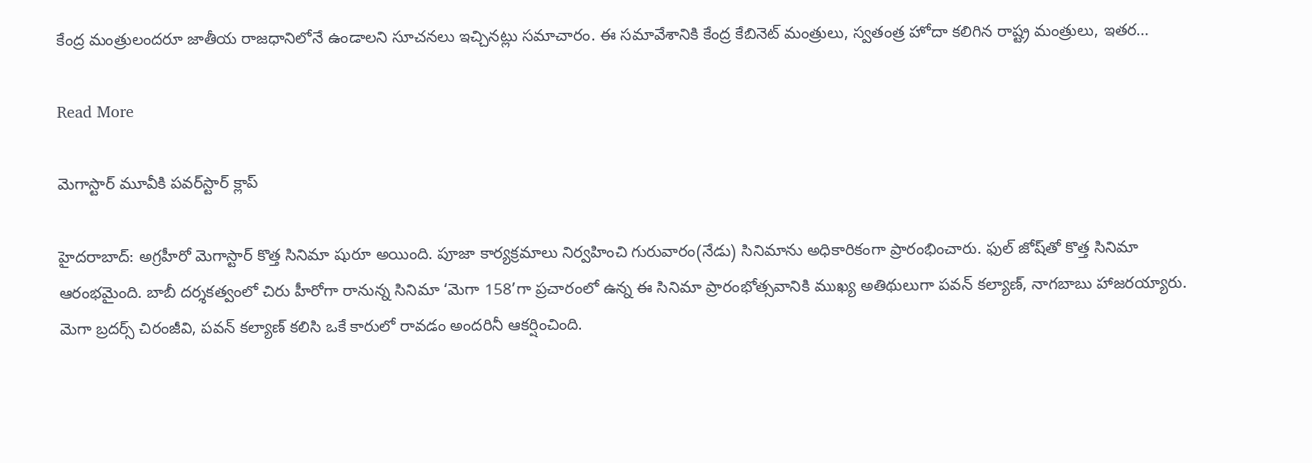కేంద్ర మంత్రులందరూ జాతీయ రాజధానిలోనే ఉండాలని సూచనలు ఇచ్చినట్లు సమాచారం. ఈ సమావేశానికి కేంద్ర కేబినెట్ మంత్రులు, స్వతంత్ర హోదా కలిగిన రాష్ట్ర మంత్రులు, ఇతర…

Read More

మెగాస్టార్ మూవీకి పవర్‌స్టార్ క్లాప్

హైదరాబాద్: అగ్రహీరో మెగాస్టార్ కొత్త సినిమా షురూ అయింది. పూజా కార్యక్రమాలు నిర్వహించి గురువారం(నేడు) సినిమాను అధికారికంగా ప్రారంభించారు. ఫుల్ జోష్‌తో కొత్త సినిమా ఆరంభమైంది. బాబీ దర్శకత్వంలో చిరు హీరోగా రానున్న సినిమా ‘మెగా 158’గా ప్రచారంలో ఉన్న ఈ సినిమా ప్రారంభోత్సవానికి ముఖ్య అతిథులుగా పవన్ కల్యాణ్, నాగబాబు హాజరయ్యారు. మెగా బ్రదర్స్ చిరంజీవి, పవన్ కల్యాణ్ కలిసి ఒకే కారులో రావడం అందరినీ ఆకర్షించింది.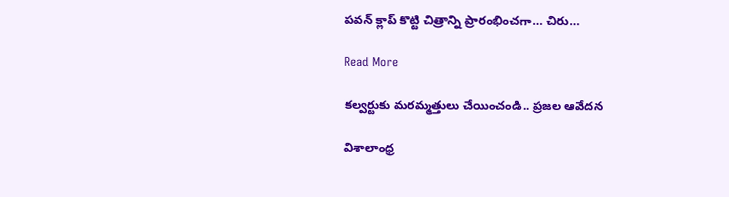పవన్ క్లాప్ కొట్టి చిత్రాన్ని ప్రారంభించగా… చిరు…

Read More

కల్వర్టుకు మరమ్మత్తులు చేయించండి.. ప్రజల ఆవేదన

విశాలాంధ్ర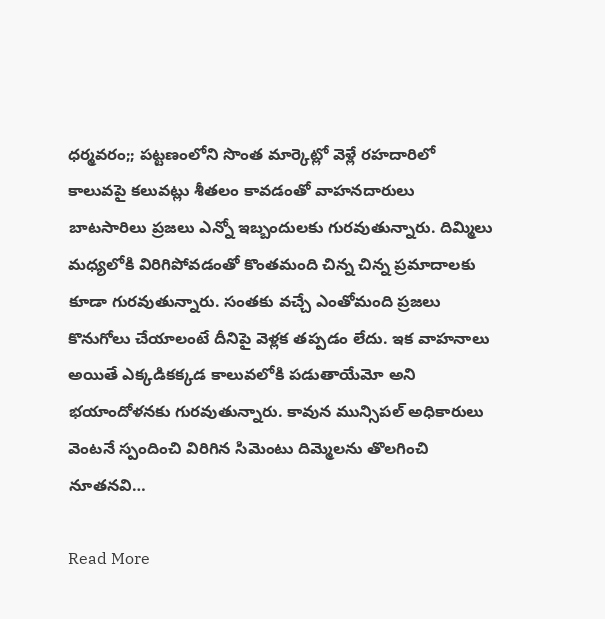ధర్మవరం;; పట్టణంలోని సొంత మార్కెట్లో వెళ్లే రహదారిలో కాలువపై కలువట్లు శీతలం కావడంతో వాహనదారులు బాటసారిలు ప్రజలు ఎన్నో ఇబ్బందులకు గురవుతున్నారు. దిమ్మిలు మధ్యలోకి విరిగిపోవడంతో కొంతమంది చిన్న చిన్న ప్రమాదాలకు కూడా గురవుతున్నారు. సంతకు వచ్చే ఎంతోమంది ప్రజలు కొనుగోలు చేయాలంటే దీనిపై వెళ్లక తప్పడం లేదు. ఇక వాహనాలు అయితే ఎక్కడికక్కడ కాలువలోకి పడుతాయేమో అని భయాందోళనకు గురవుతున్నారు. కావున మున్సిపల్ అధికారులు వెంటనే స్పందించి విరిగిన సిమెంటు దిమ్మెలను తొలగించి నూతనవి…

Read More